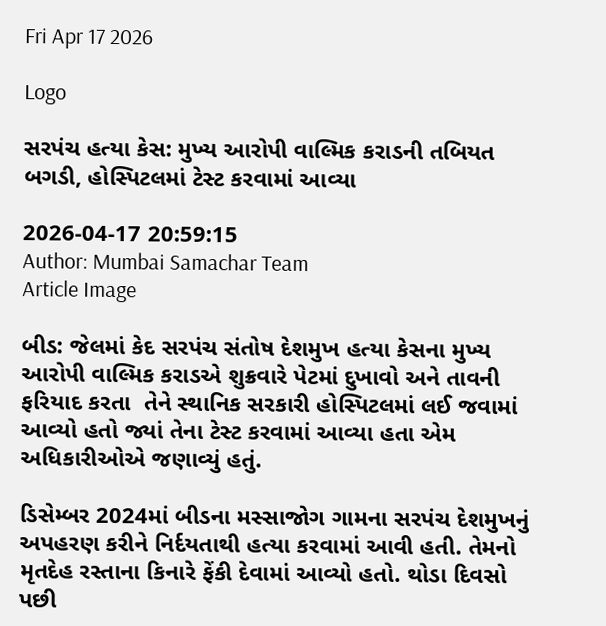Fri Apr 17 2026

Logo

સરપંચ હત્યા કેસ: મુખ્ય આરોપી વાલ્મિક કરાડની તબિયત બગડી, હોસ્પિટલમાં ટેસ્ટ કરવામાં આવ્યા

2026-04-17 20:59:15
Author: Mumbai Samachar Team
Article Image

બીડ: જેલમાં કેદ સરપંચ સંતોષ દેશમુખ હત્યા કેસના મુખ્ય આરોપી વાલ્મિક કરાડએ શુક્રવારે પેટમાં દુખાવો અને તાવની ફરિયાદ કરતા  તેને સ્થાનિક સરકારી હોસ્પિટલમાં લઈ જવામાં આવ્યો હતો જ્યાં તેના ટેસ્ટ કરવામાં આવ્યા હતા એમ અધિકારીઓએ જણાવ્યું હતું.

ડિસેમ્બર 2024માં બીડના મસ્સાજોગ ગામના સરપંચ દેશમુખનું  અપહરણ કરીને નિર્દયતાથી હત્યા કરવામાં આવી હતી. તેમનો મૃતદેહ રસ્તાના કિનારે ફેંકી દેવામાં આવ્યો હતો. થોડા દિવસો પછી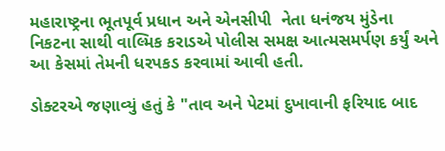મહારાષ્ટ્રના ભૂતપૂર્વ પ્રધાન અને એનસીપી  નેતા ધનંજય મુંડેના નિકટના સાથી વાલ્મિક કરાડએ પોલીસ સમક્ષ આત્મસમર્પણ કર્યું અને આ કેસમાં તેમની ધરપકડ કરવામાં આવી હતી.

ડોક્ટરએ જણાવ્યું હતું કે "તાવ અને પેટમાં દુખાવાની ફરિયાદ બાદ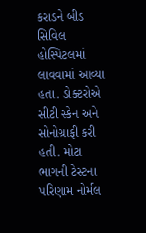કરાડને બીડ સિવિલ હોસ્પિટલમાં લાવવામાં આવ્યા હતા. ડોક્ટરોએ સીટી સ્કેન અને સોનોગ્રાફી કરી હતી. મોટા ભાગની ટેસ્ટના પરિણામ નોર્મલ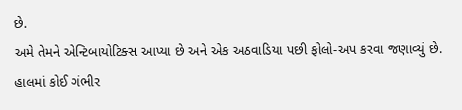છે.
અમે તેમને એન્ટિબાયોટિક્સ આપ્યા છે અને એક અઠવાડિયા પછી ફોલો-અપ કરવા જણાવ્યું છે. હાલમાં કોઈ ગંભીર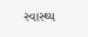સ્વાસ્થ્ય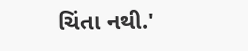ચિંતા નથી.'